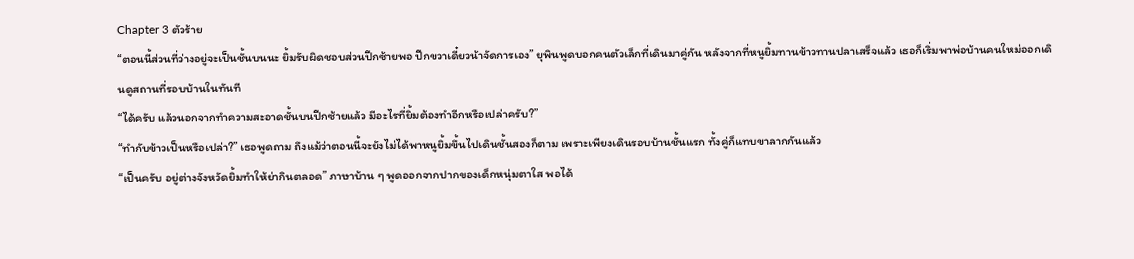Chapter 3 ตัวร้าย
“ตอนนี้ส่วนที่ว่างอยู่จะเป็นชั้นบนนะ ยิ้มรับผิดชอบส่วนปีกซ้ายพอ ปีกขวาเดี๋ยวน้าจัดการเอง” ยุพินพูดบอกคนตัวเล็กที่เดินมาคู่กัน หลังจากที่หนูยิ้มทานข้าวทานปลาเสร็จแล้ว เธอก็เริ่มพาพ่อบ้านคนใหม่ออกเดินดูสถานที่รอบบ้านในทันที
“ได้ครับ แล้วนอกจากทำความสะอาดชั้นบนปีกซ้ายแล้ว มีอะไรที่ยิ้มต้องทำอีกหรือเปล่าครับ?”
“ทำกับข้าวเป็นหรือเปล่า?” เธอพูดถาม ถึงแม้ว่าตอนนี้จะยังไม่ได้พาหนูยิ้มขึ้นไปเดินชั้นสองก็ตาม เพราะเพียงเดินรอบบ้านชั้นแรก ทั้งคู่ก็แทบขาลากกันแล้ว
“เป็นครับ อยู่ต่างจังหวัดยิ้มทำให้ย่ากินตลอด” ภาษาบ้าน ๆ พูดออกจากปากของเด็กหนุ่มตาใส พอได้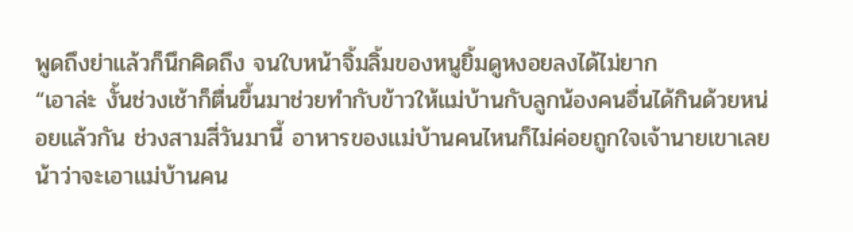พูดถึงย่าแล้วก็นึกคิดถึง จนใบหน้าจิ้มลิ้มของหนูยิ้มดูหงอยลงได้ไม่ยาก
“เอาล่ะ งั้นช่วงเช้าก็ตื่นขึ้นมาช่วยทำกับข้าวให้แม่บ้านกับลูกน้องคนอื่นได้กินด้วยหน่อยแล้วกัน ช่วงสามสี่วันมานี้ อาหารของแม่บ้านคนไหนก็ไม่ค่อยถูกใจเจ้านายเขาเลย น้าว่าจะเอาแม่บ้านคน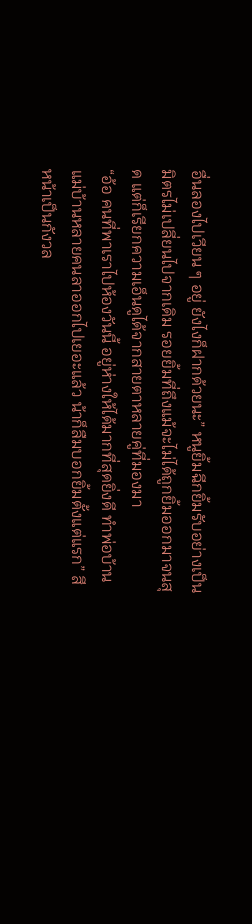อื่นลองไปเวียน ๆ อยู่ ยังไงก็ฝากด้วยนะ” หนูยิ้มฉีกยิ้มรับอย่างเป็นมิตรไม่เปลี่ยนไปจากเดิม รอยยิ้มที่ถึงแม้จะไม่ได้ถูกยิ้มออกมาจนสุด แต่ก็เรียกความเอ็นดูได้จากสายตาหลายคู่ที่มองมา
“อ้อ คนที่พาเราไปห้องวันนี้ อยู่ห่างให้ได้มากที่สุดยิ่งดี ทำพ่อบ้านแม่บ้านหลายคนลาออกไปเยอะแล้ว น้าก็ลืมบอกยิ้มตั้งแต่แรก” สีหน้าเป็นกังวล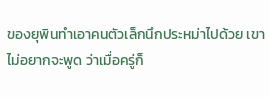ของยุพินทำเอาคนตัวเล็กนึกประหม่าไปด้วย เขาไม่อยากจะพูด ว่าเมื่อครู่ก็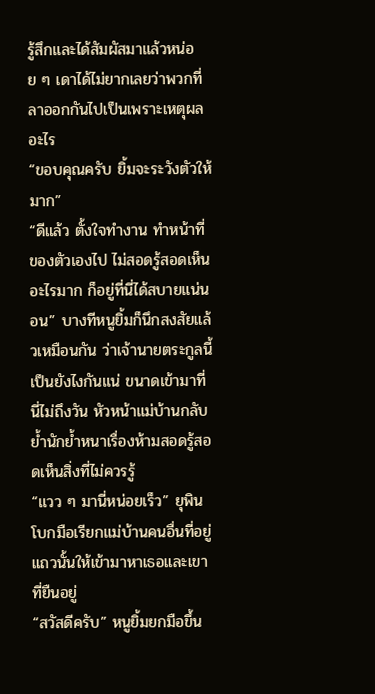รู้สึกและได้สัมผัสมาแล้วหน่อย ๆ เดาได้ไม่ยากเลยว่าพวกที่ลาออกกันไปเป็นเพราะเหตุผลอะไร
“ขอบคุณครับ ยิ้มจะระวังตัวให้มาก”
“ดีแล้ว ตั้งใจทำงาน ทำหน้าที่ของตัวเองไป ไม่สอดรู้สอดเห็นอะไรมาก ก็อยู่ที่นี่ได้สบายแน่นอน” บางทีหนูยิ้มก็นึกสงสัยแล้วเหมือนกัน ว่าเจ้านายตระกูลนี้เป็นยังไงกันแน่ ขนาดเข้ามาที่นี่ไม่ถึงวัน หัวหน้าแม่บ้านกลับย้ำนักย้ำหนาเรื่องห้ามสอดรู้สอดเห็นสิ่งที่ไม่ควรรู้
“แวว ๆ มานี่หน่อยเร็ว” ยุพินโบกมือเรียกแม่บ้านคนอื่นที่อยู่แถวนั้นให้เข้ามาหาเธอและเขาที่ยืนอยู่
“สวัสดีครับ” หนูยิ้มยกมือขึ้น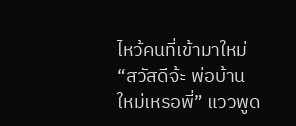ไหว้คนที่เข้ามาใหม่
“สวัสดีจ้ะ พ่อบ้านใหม่เหรอพี่” แววพูด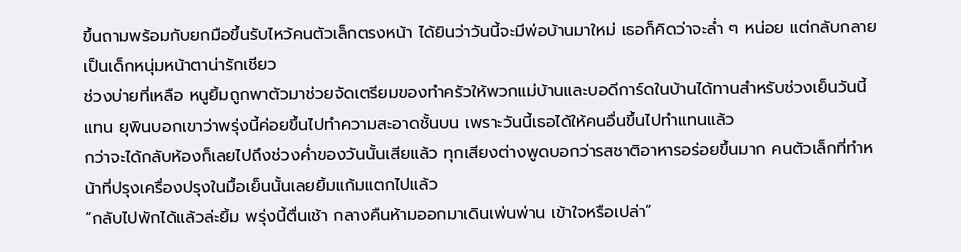ขึ้นถามพร้อมกับยกมือขึ้นรับไหว้คนตัวเล็กตรงหน้า ได้ยินว่าวันนี้จะมีพ่อบ้านมาใหม่ เธอก็คิดว่าจะล่ำ ๆ หน่อย แต่กลับกลายเป็นเด็กหนุ่มหน้าตาน่ารักเชียว
ช่วงบ่ายที่เหลือ หนูยิ้มถูกพาตัวมาช่วยจัดเตรียมของทำครัวให้พวกแม่บ้านและบอดีการ์ดในบ้านได้ทานสำหรับช่วงเย็นวันนี้แทน ยุพินบอกเขาว่าพรุ่งนี้ค่อยขึ้นไปทำความสะอาดชั้นบน เพราะวันนี้เธอได้ให้คนอื่นขึ้นไปทำแทนแล้ว
กว่าจะได้กลับห้องก็เลยไปถึงช่วงค่ำของวันนั้นเสียแล้ว ทุกเสียงต่างพูดบอกว่ารสชาติอาหารอร่อยขึ้นมาก คนตัวเล็กที่ทำหน้าที่ปรุงเครื่องปรุงในมื้อเย็นนั้นเลยยิ้มแก้มแตกไปแล้ว
“กลับไปพักได้แล้วล่ะยิ้ม พรุ่งนี้ตื่นเช้า กลางคืนห้ามออกมาเดินเพ่นพ่าน เข้าใจหรือเปล่า”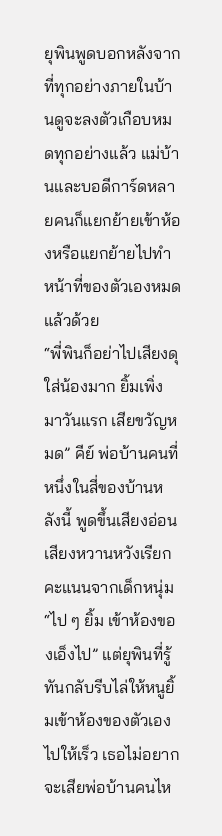ยุพินพูดบอกหลังจากที่ทุกอย่างภายในบ้านดูจะลงตัวเกือบหมดทุกอย่างแล้ว แม่บ้านและบอดีการ์ดหลายคนก็แยกย้ายเข้าห้องหรือแยกย้ายไปทำหน้าที่ของตัวเองหมดแล้วด้วย
“พี่พินก็อย่าไปเสียงดุใส่น้องมาก ยิ้มเพิ่งมาวันแรก เสียขวัญหมด” คีย์ พ่อบ้านคนที่หนึ่งในสี่ของบ้านหลังนี้ พูดขึ้นเสียงอ่อนเสียงหวานหวังเรียกคะแนนจากเด็กหนุ่ม
“ไป ๆ ยิ้ม เข้าห้องของเอ็งไป” แต่ยุพินที่รู้ทันกลับรีบไล่ให้หนูยิ้มเข้าห้องของตัวเองไปให้เร็ว เธอไม่อยากจะเสียพ่อบ้านคนไห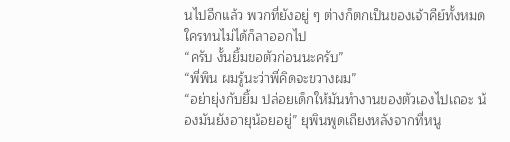นไปอีกแล้ว พวกที่ยังอยู่ ๆ ต่างก็ตกเป็นของเจ้าคีย์ทั้งหมด ใครทนไม่ได้ก็ลาออกไป
“ครับ งั้นยิ้มขอตัวก่อนนะครับ”
“พี่พิน ผมรู้นะว่าพี่คิดจะขวางผม”
“อย่ายุ่งกับยิ้ม ปล่อยเด็กให้มันทำงานของตัวเองไปเถอะ น้องมันยังอายุน้อยอยู่” ยุพินพูดเถียงหลังจากที่หนู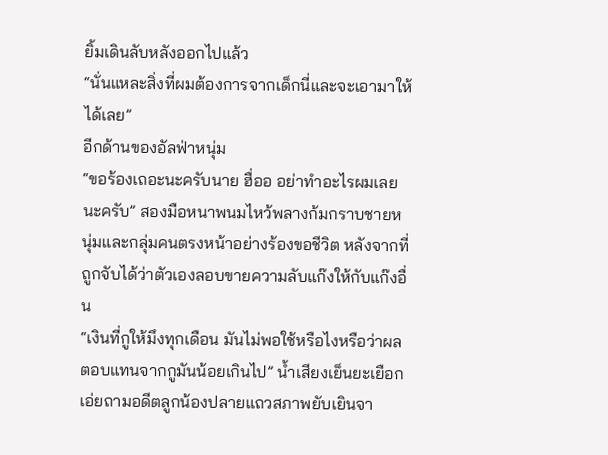ยิ้มเดินลับหลังออกไปแล้ว
“นั่นแหละสิ่งที่ผมต้องการจากเด็กนี่และจะเอามาให้ได้เลย”
อีกด้านของอัลฟ่าหนุ่ม
“ขอร้องเถอะนะครับนาย ฮื่ออ อย่าทำอะไรผมเลยนะครับ” สองมือหนาพนมไหว้พลางก้มกราบชายหนุ่มและกลุ่มคนตรงหน้าอย่างร้องขอชีวิต หลังจากที่ถูกจับได้ว่าตัวเองลอบขายความลับแก๊งให้กับแก๊งอื่น
“เงินที่กูให้มึงทุกเดือน มันไม่พอใช้หรือไงหรือว่าผลตอบแทนจากกูมันน้อยเกินไป” น้ำเสียงเย็นยะเยือกเอ่ยถามอดีตลูกน้องปลายแถวสภาพยับเยินจา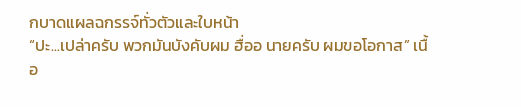กบาดแผลฉกรรจ์ทั่วตัวและใบหน้า
“ปะ...เปล่าครับ พวกมันบังคับผม ฮื่ออ นายครับ ผมขอโอกาส” เนื้อ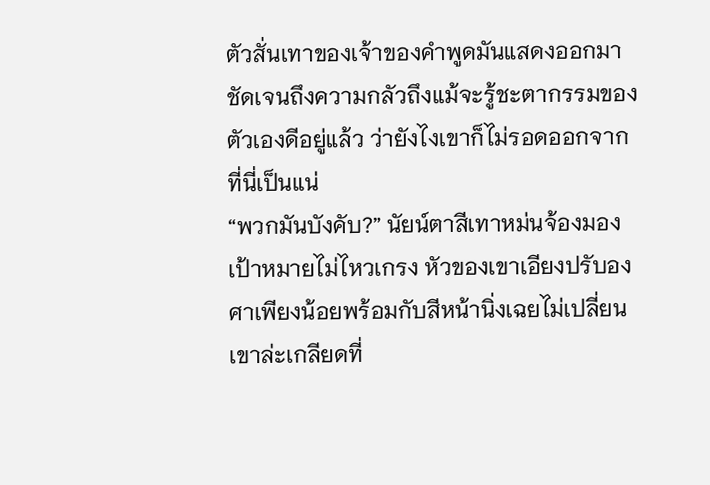ตัวสั่นเทาของเจ้าของคำพูดมันแสดงออกมาชัดเจนถึงความกลัวถึงแม้จะรู้ชะตากรรมของตัวเองดีอยู่แล้ว ว่ายังไงเขาก็ไม่รอดออกจากที่นี่เป็นแน่
“พวกมันบังคับ?” นัยน์ตาสีเทาหม่นจ้องมองเป้าหมายไม่ไหวเกรง หัวของเขาเอียงปรับองศาเพียงน้อยพร้อมกับสีหน้านิ่งเฉยไม่เปลี่ยน เขาล่ะเกลียดที่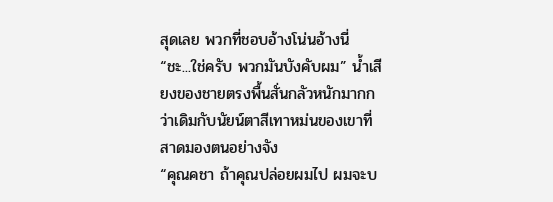สุดเลย พวกที่ชอบอ้างโน่นอ้างนี่
“ชะ...ใช่ครับ พวกมันบังคับผม” น้ำเสียงของชายตรงพื้นสั่นกลัวหนักมากกว่าเดิมกับนัยน์ตาสีเทาหม่นของเขาที่สาดมองตนอย่างจัง
“คุณคชา ถ้าคุณปล่อยผมไป ผมจะบ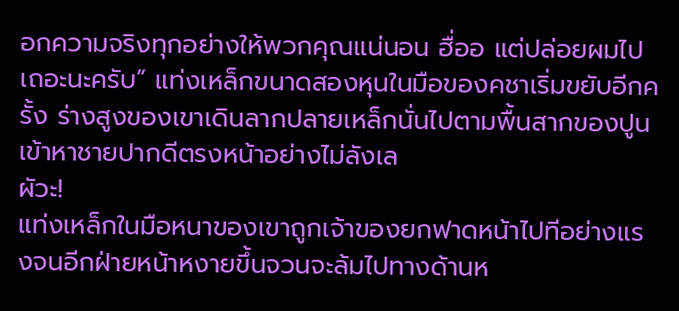อกความจริงทุกอย่างให้พวกคุณแน่นอน ฮื่ออ แต่ปล่อยผมไปเถอะนะครับ” แท่งเหล็กขนาดสองหุนในมือของคชาเริ่มขยับอีกครั้ง ร่างสูงของเขาเดินลากปลายเหล็กนั่นไปตามพื้นสากของปูนเข้าหาชายปากดีตรงหน้าอย่างไม่ลังเล
ผัวะ!
แท่งเหล็กในมือหนาของเขาถูกเจ้าของยกฟาดหน้าไปทีอย่างแรงจนอีกฝ่ายหน้าหงายขึ้นจวนจะล้มไปทางด้านห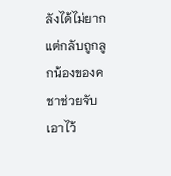ลังได้ไม่ยาก แต่กลับถูกลูกน้องของคชาช่วยจับเอาไว้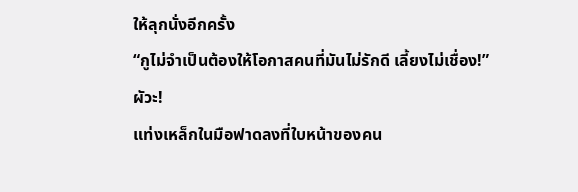ให้ลุกนั่งอีกครั้ง
“กูไม่จำเป็นต้องให้โอกาสคนที่มันไม่รักดี เลี้ยงไม่เชื่อง!”
ผัวะ!
แท่งเหล็กในมือฟาดลงที่ใบหน้าของคน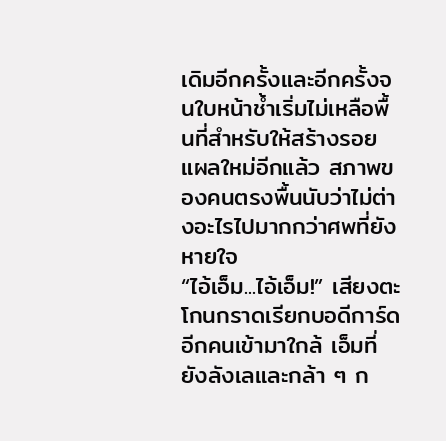เดิมอีกครั้งและอีกครั้งจนใบหน้าช้ำเริ่มไม่เหลือพื้นที่สำหรับให้สร้างรอยแผลใหม่อีกแล้ว สภาพของคนตรงพื้นนับว่าไม่ต่างอะไรไปมากกว่าศพที่ยังหายใจ
“ไอ้เอ็ม...ไอ้เอ็ม!” เสียงตะโกนกราดเรียกบอดีการ์ดอีกคนเข้ามาใกล้ เอ็มที่ยังลังเลและกล้า ๆ ก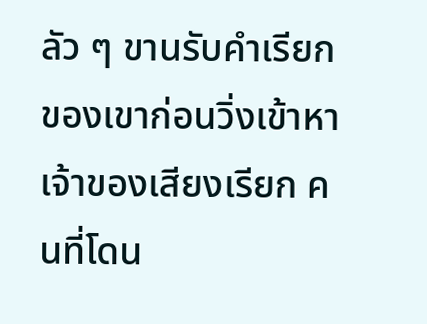ลัว ๆ ขานรับคำเรียกของเขาก่อนวิ่งเข้าหาเจ้าของเสียงเรียก คนที่โดน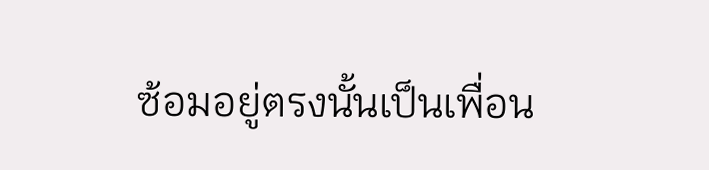ซ้อมอยู่ตรงนั้นเป็นเพื่อน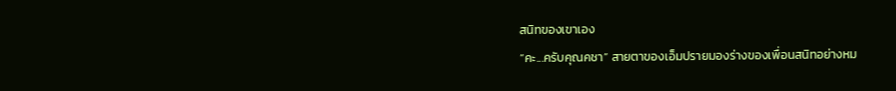สนิทของเขาเอง
“คะ...ครับคุณคชา” สายตาของเอ็มปรายมองร่างของเพื่อนสนิทอย่างหม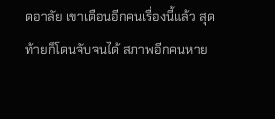ดอาลัย เขาเตือนอีกคนเรื่องนี้แล้ว สุดท้ายก็โดนจับจนได้ สภาพอีกคนหาย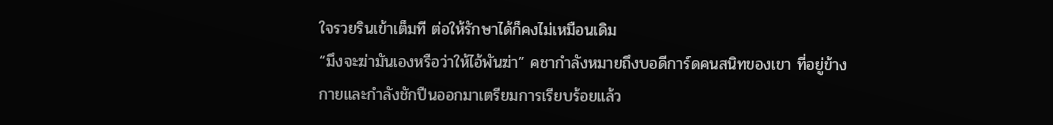ใจรวยรินเข้าเต็มที ต่อให้รักษาได้ก็คงไม่เหมือนเดิม
“มึงจะฆ่ามันเองหรือว่าให้ไอ้พันฆ่า” คชากำลังหมายถึงบอดีการ์ดคนสนิทของเขา ที่อยู่ข้างกายและกำลังชักปืนออกมาเตรียมการเรียบร้อยแล้ว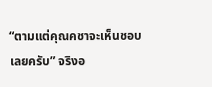“ตามแต่คุณคชาจะเห็นชอบเลยครับ” จริงอ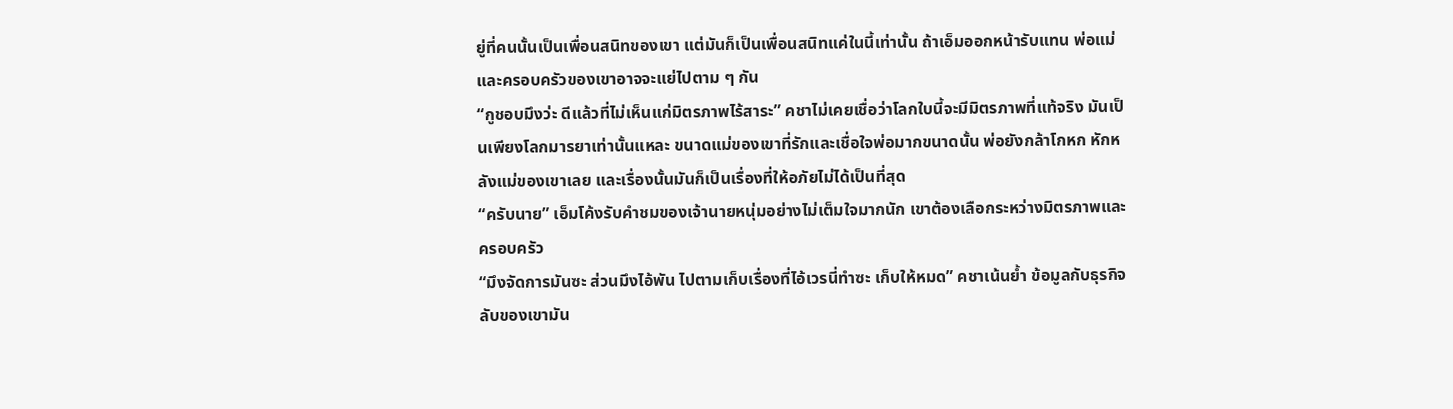ยู่ที่คนนั้นเป็นเพื่อนสนิทของเขา แต่มันก็เป็นเพื่อนสนิทแค่ในนี้เท่านั้น ถ้าเอ็มออกหน้ารับแทน พ่อแม่และครอบครัวของเขาอาจจะแย่ไปตาม ๆ กัน
“กูชอบมึงว่ะ ดีแล้วที่ไม่เห็นแก่มิตรภาพไร้สาระ” คชาไม่เคยเชื่อว่าโลกใบนี้จะมีมิตรภาพที่แท้จริง มันเป็นเพียงโลกมารยาเท่านั้นแหละ ขนาดแม่ของเขาที่รักและเชื่อใจพ่อมากขนาดนั้น พ่อยังกล้าโกหก หักหลังแม่ของเขาเลย และเรื่องนั้นมันก็เป็นเรื่องที่ให้อภัยไม่ได้เป็นที่สุด
“ครับนาย” เอ็มโค้งรับคำชมของเจ้านายหนุ่มอย่างไม่เต็มใจมากนัก เขาต้องเลือกระหว่างมิตรภาพและครอบครัว
“มึงจัดการมันซะ ส่วนมึงไอ้พัน ไปตามเก็บเรื่องที่ไอ้เวรนี่ทำซะ เก็บให้หมด” คชาเน้นย้ำ ข้อมูลกับธุรกิจลับของเขามัน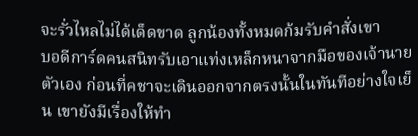จะรั่วไหลไม่ได้เด็ดขาด ลูกน้องทั้งหมดก้มรับคำสั่งเขา
บอดีการ์ดคนสนิทรับเอาแท่งเหล็กหนาจากมือของเจ้านายตัวเอง ก่อนที่คชาจะเดินออกจากตรงนั้นในทันทีอย่างใจเย็น เขายังมีเรื่องให้ทำ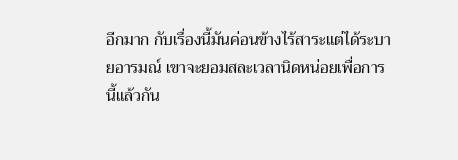อีกมาก กับเรื่องนี้มันค่อนข้างไร้สาระแต่ได้ระบายอารมณ์ เขาจะยอมสละเวลานิดหน่อยเพื่อการนี้แล้วกัน